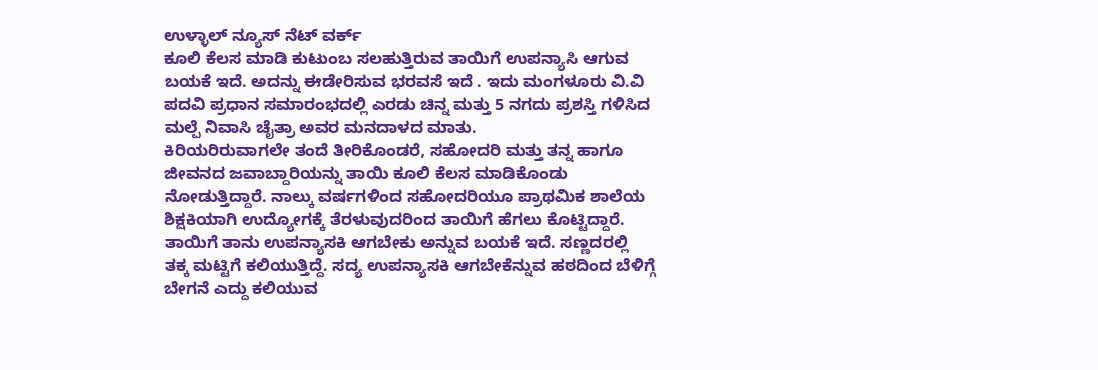ಉಳ್ಳಾಲ್ ನ್ಯೂಸ್ ನೆಟ್ ವರ್ಕ್
ಕೂಲಿ ಕೆಲಸ ಮಾಡಿ ಕುಟುಂಬ ಸಲಹುತ್ತಿರುವ ತಾಯಿಗೆ ಉಪನ್ಯಾಸಿ ಆಗುವ ಬಯಕೆ ಇದೆ. ಅದನ್ನು ಈಡೇರಿಸುವ ಭರವಸೆ ಇದೆ . ಇದು ಮಂಗಳೂರು ವಿ.ವಿ ಪದವಿ ಪ್ರಧಾನ ಸಮಾರಂಭದಲ್ಲಿ ಎರಡು ಚಿನ್ನ ಮತ್ತು 5 ನಗದು ಪ್ರಶಸ್ತಿ ಗಳಿಸಿದ ಮಲ್ಪೆ ನಿವಾಸಿ ಚೈತ್ರಾ ಅವರ ಮನದಾಳದ ಮಾತು.
ಕಿರಿಯರಿರುವಾಗಲೇ ತಂದೆ ತೀರಿಕೊಂಡರೆ, ಸಹೋದರಿ ಮತ್ತು ತನ್ನ ಹಾಗೂ ಜೀವನದ ಜವಾಬ್ದಾರಿಯನ್ನು ತಾಯಿ ಕೂಲಿ ಕೆಲಸ ಮಾಡಿಕೊಂಡು ನೋಡುತ್ತಿದ್ದಾರೆ. ನಾಲ್ಕು ವರ್ಷಗಳಿಂದ ಸಹೋದರಿಯೂ ಪ್ರಾಥಮಿಕ ಶಾಲೆಯ ಶಿಕ್ಷಕಿಯಾಗಿ ಉದ್ಯೋಗಕ್ಕೆ ತೆರಳುವುದರಿಂದ ತಾಯಿಗೆ ಹೆಗಲು ಕೊಟ್ಟಿದ್ದಾರೆ. ತಾಯಿಗೆ ತಾನು ಉಪನ್ಯಾಸಕಿ ಆಗಬೇಕು ಅನ್ನುವ ಬಯಕೆ ಇದೆ. ಸಣ್ಣದರಲ್ಲಿ ತಕ್ಕ ಮಟ್ಟಿಗೆ ಕಲಿಯುತ್ತಿದ್ದೆ. ಸದ್ಯ ಉಪನ್ಯಾಸಕಿ ಆಗಬೇಕೆನ್ನುವ ಹಠದಿಂದ ಬೆಳಿಗ್ಗೆ ಬೇಗನೆ ಎದ್ದು ಕಲಿಯುವ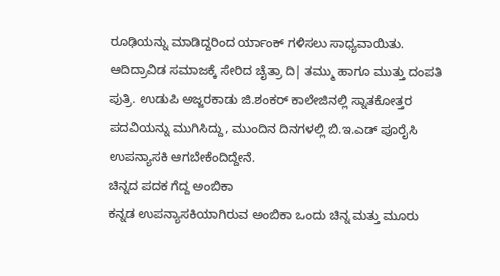ರೂಢಿಯನ್ನು ಮಾಡಿದ್ದರಿಂದ ರ್ಯಾಂಕ್ ಗಳಿಸಲು ಸಾಧ್ಯವಾಯಿತು. ಆದಿದ್ರಾವಿಡ ಸಮಾಜಕ್ಕೆ ಸೇರಿದ ಚೈತ್ರಾ ದಿ| ತಮ್ಮು ಹಾಗೂ ಮುತ್ತು ದಂಪತಿ ಪುತ್ರಿ. ಉಡುಪಿ ಅಜ್ಜರಕಾಡು ಜಿ.ಶಂಕರ್ ಕಾಲೇಜಿನಲ್ಲಿ ಸ್ನಾತಕೋತ್ತರ ಪದವಿಯನ್ನು ಮುಗಿಸಿದ್ದು, ಮುಂದಿನ ದಿನಗಳಲ್ಲಿ ಬಿ.ಇ.ಎಡ್ ಪೂರೈಸಿ ಉಪನ್ಯಾಸಕಿ ಆಗಬೇಕೆಂದಿದ್ದೇನೆ.
ಚಿನ್ನದ ಪದಕ ಗೆದ್ದ ಅಂಬಿಕಾ
ಕನ್ನಡ ಉಪನ್ಯಾಸಕಿಯಾಗಿರುವ ಅಂಬಿಕಾ ಒಂದು ಚಿನ್ನ ಮತ್ತು ಮೂರು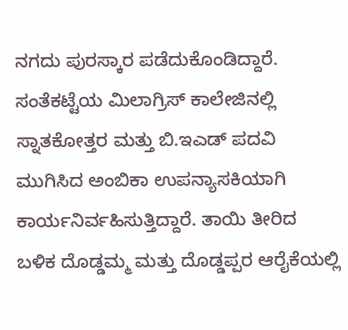ನಗದು ಪುರಸ್ಕಾರ ಪಡೆದುಕೊಂಡಿದ್ದಾರೆ. ಸಂತೆಕಟ್ಟೆಯ ಮಿಲಾಗ್ರಿಸ್ ಕಾಲೇಜಿನಲ್ಲಿ ಸ್ನಾತಕೋತ್ತರ ಮತ್ತು ಬಿ.ಇಎಡ್ ಪದವಿ ಮುಗಿಸಿದ ಅಂಬಿಕಾ ಉಪನ್ಯಾಸಕಿಯಾಗಿ ಕಾರ್ಯನಿರ್ವಹಿಸುತ್ತಿದ್ದಾರೆ. ತಾಯಿ ತೀರಿದ ಬಳಿಕ ದೊಡ್ಡಮ್ಮ ಮತ್ತು ದೊಡ್ಡಪ್ಪರ ಆರೈಕೆಯಲ್ಲಿ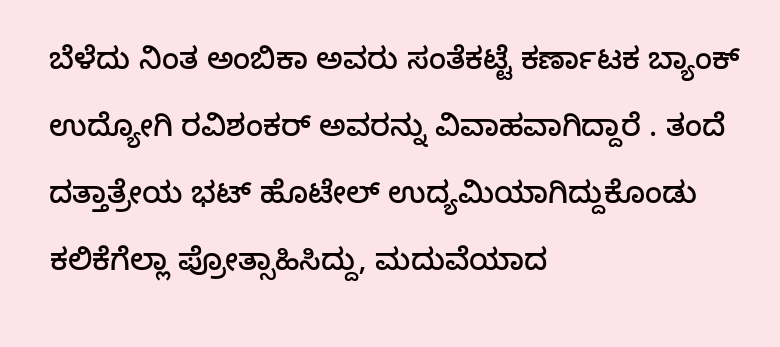ಬೆಳೆದು ನಿಂತ ಅಂಬಿಕಾ ಅವರು ಸಂತೆಕಟ್ಟೆ ಕರ್ಣಾಟಕ ಬ್ಯಾಂಕ್ ಉದ್ಯೋಗಿ ರವಿಶಂಕರ್ ಅವರನ್ನು ವಿವಾಹವಾಗಿದ್ದಾರೆ . ತಂದೆ ದತ್ತಾತ್ರೇಯ ಭಟ್ ಹೊಟೇಲ್ ಉದ್ಯಮಿಯಾಗಿದ್ದುಕೊಂಡು ಕಲಿಕೆಗೆಲ್ಲಾ ಪ್ರೋತ್ಸಾಹಿಸಿದ್ದು, ಮದುವೆಯಾದ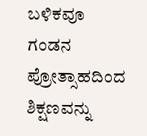ಬಳಿಕವೂ ಗಂಡನ ಪ್ರೋತ್ಸಾಹದಿಂದ ಶಿಕ್ಷಣವನ್ನು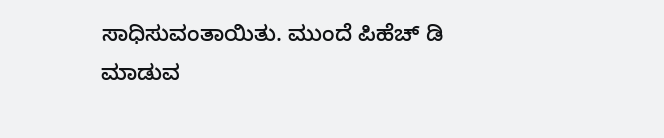ಸಾಧಿಸುವಂತಾಯಿತು. ಮುಂದೆ ಪಿಹೆಚ್ ಡಿ ಮಾಡುವ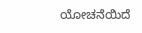ಯೋಚನೆಯಿದೆ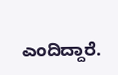ಎಂದಿದ್ದಾರೆ.